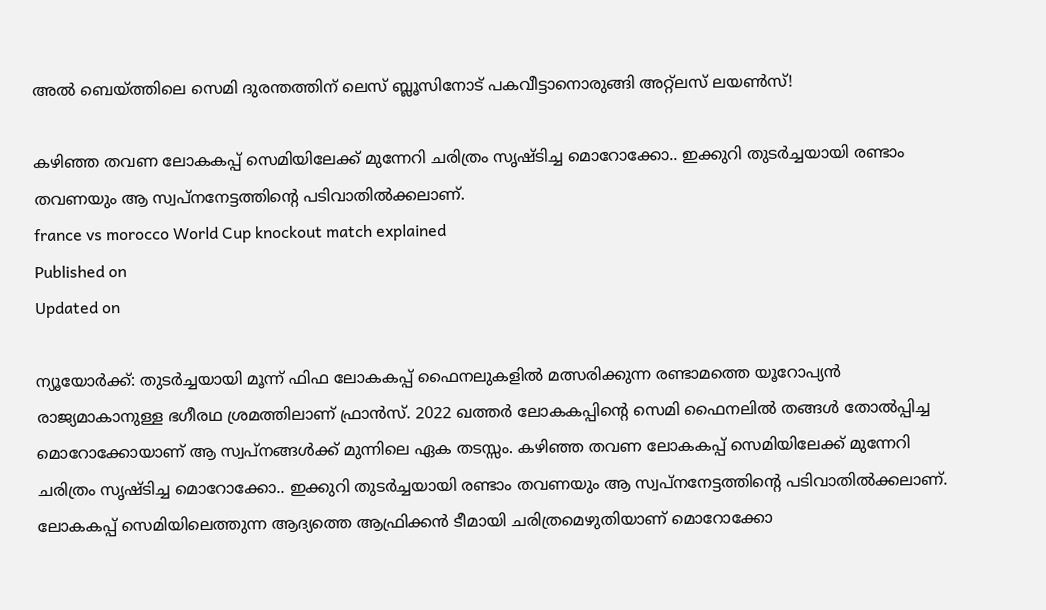അൽ ബെയ്ത്തിലെ സെമി ദുരന്തത്തിന് ലെസ് ബ്ലൂസിനോട് പകവീട്ടാനൊരുങ്ങി അറ്റ്‌ലസ് ലയൺസ്!

കഴിഞ്ഞ തവണ ലോകകപ്പ് സെമിയിലേക്ക് മുന്നേറി ചരിത്രം സൃഷ്ടിച്ച മൊറോക്കോ.. ഇക്കുറി തുടർച്ചയായി രണ്ടാം തവണയും ആ സ്വപ്നനേട്ടത്തിൻ്റെ പടിവാതിൽക്കലാണ്.
france vs morocco World Cup knockout match explained
Published on
Updated on

ന്യൂയോർക്ക്: തുടർച്ചയായി മൂന്ന് ഫിഫ ലോകകപ്പ് ഫൈനലുകളിൽ മത്സരിക്കുന്ന രണ്ടാമത്തെ യൂറോപ്യൻ രാജ്യമാകാനുള്ള ഭഗീരഥ ശ്രമത്തിലാണ് ഫ്രാൻസ്. 2022 ഖത്തർ ലോകകപ്പിൻ്റെ സെമി ഫൈനലിൽ തങ്ങൾ തോൽപ്പിച്ച മൊറോക്കോയാണ് ആ സ്വപ്നങ്ങൾക്ക് മുന്നിലെ ഏക തടസ്സം. കഴിഞ്ഞ തവണ ലോകകപ്പ് സെമിയിലേക്ക് മുന്നേറി ചരിത്രം സൃഷ്ടിച്ച മൊറോക്കോ.. ഇക്കുറി തുടർച്ചയായി രണ്ടാം തവണയും ആ സ്വപ്നനേട്ടത്തിൻ്റെ പടിവാതിൽക്കലാണ്. ലോകകപ്പ് സെമിയിലെത്തുന്ന ആദ്യത്തെ ആഫ്രിക്കൻ ടീമായി ചരിത്രമെഴുതിയാണ് മൊറോക്കോ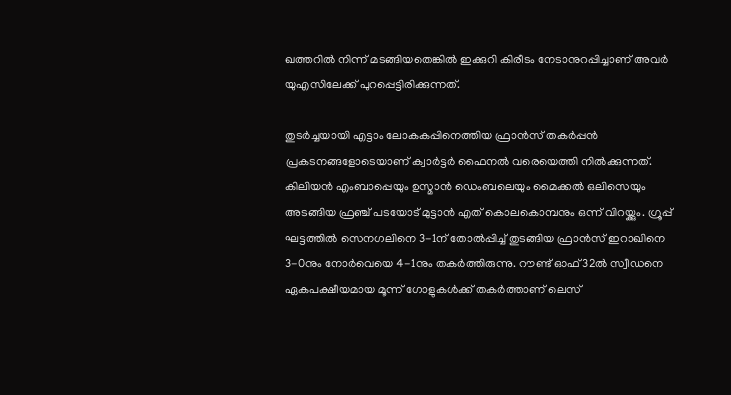ഖത്തറിൽ നിന്ന് മടങ്ങിയതെങ്കിൽ ഇക്കുറി കിരീടം നേടാനുറപ്പിച്ചാണ് അവർ യുഎസിലേക്ക് പുറപ്പെട്ടിരിക്കുന്നത്.

തുടർച്ചയായി എട്ടാം ലോകകപ്പിനെത്തിയ ഫ്രാൻസ് തകർപ്പൻ പ്രകടനങ്ങളോടെയാണ് ക്വാർട്ടർ ഫൈനൽ വരെയെത്തി നിൽക്കുന്നത്. കിലിയൻ എംബാപ്പെയും ഉസ്മാൻ ഡെംബലെയും മൈക്കൽ ഒലിസെയും അടങ്ങിയ ഫ്രഞ്ച് പടയോട് മുട്ടാൻ എത് കൊലകൊമ്പനും ഒന്ന് വിറയ്ക്കും. ഗ്രൂപ്പ് ഘട്ടത്തിൽ സെനഗലിനെ 3-1ന് തോൽപ്പിച്ച് തുടങ്ങിയ ഫ്രാൻസ് ഇറാഖിനെ 3-0നും നോർവെയെ 4-1നും തകർത്തിരുന്നു. റൗണ്ട് ഓഫ് 32ൽ സ്വീഡനെ ഏകപക്ഷീയമായ മൂന്ന് ഗോളുകൾക്ക് തകർത്താണ് ലെസ്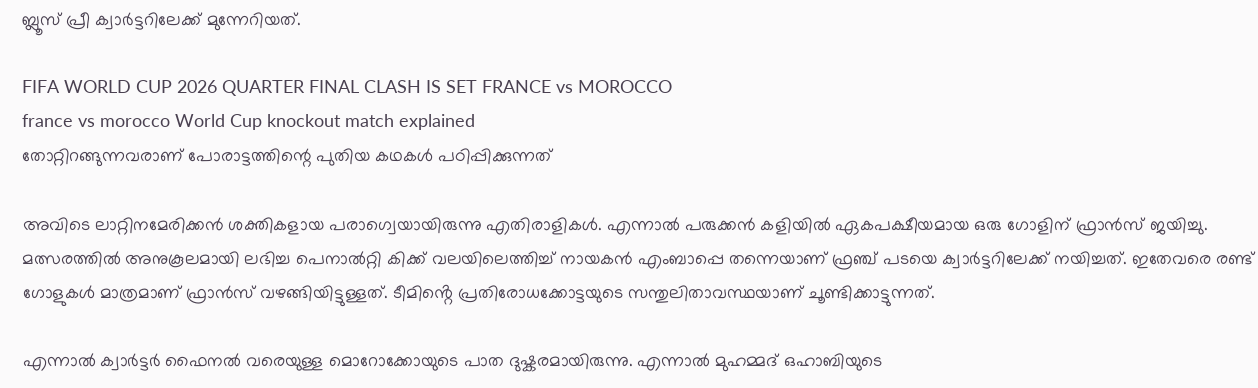ബ്ലൂസ് പ്രീ ക്വാർട്ടറിലേക്ക് മുന്നേറിയത്.

FIFA WORLD CUP 2026 QUARTER FINAL CLASH IS SET FRANCE vs MOROCCO
france vs morocco World Cup knockout match explained
തോറ്റിറങ്ങുന്നവരാണ് പോരാട്ടത്തിന്റെ പുതിയ കഥകള്‍ പഠിപ്പിക്കുന്നത്

അവിടെ ലാറ്റിനമേരിക്കൻ ശക്തികളായ പരാഗ്വെയായിരുന്നു എതിരാളികൾ. എന്നാൽ പരുക്കൻ കളിയിൽ ഏകപക്ഷീയമായ ഒരു ഗോളിന് ഫ്രാൻസ് ജയിച്ചു. മത്സരത്തിൽ അനുകൂലമായി ലഭിച്ച പെനാൽറ്റി കിക്ക് വലയിലെത്തിച്ച് നായകൻ എംബാപ്പെ തന്നെയാണ് ഫ്രഞ്ച് പടയെ ക്വാർട്ടറിലേക്ക് നയിച്ചത്. ഇതേവരെ രണ്ട് ഗോളുകൾ മാത്രമാണ് ഫ്രാൻസ് വഴങ്ങിയിട്ടുള്ളത്. ടീമിൻ്റെ പ്രതിരോധക്കോട്ടയുടെ സന്തുലിതാവസ്ഥയാണ് ചൂണ്ടിക്കാട്ടുന്നത്.

എന്നാൽ ക്വാർട്ടർ ഫൈനൽ വരെയുള്ള മൊറോക്കോയുടെ പാത ദുഷ്കരമായിരുന്നു. എന്നാൽ മുഹമ്മദ് ഒഹാബിയുടെ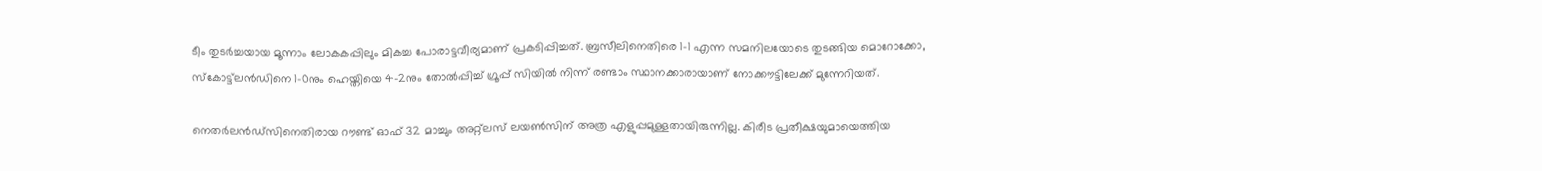ടീം തുടർച്ചയായ മൂന്നാം ലോകകപ്പിലും മികച്ച പോരാട്ടവീര്യമാണ് പ്രകടിപ്പിച്ചത്. ബ്രസീലിനെതിരെ 1-1 എന്ന സമനിലയോടെ തുടങ്ങിയ മൊറോക്കോ, സ്കോട്ട്‌ലൻഡിനെ 1-0നും ഹെയ്തിയെ 4-2നും തോൽപ്പിച്ച് ഗ്രൂപ്പ് സിയിൽ നിന്ന് രണ്ടാം സ്ഥാനക്കാരായാണ് നോക്കൗട്ടിലേക്ക് മുന്നേറിയത്.

നെതർലൻഡ്‌സിനെതിരായ റൗണ്ട് ഓഫ് 32 മാച്ചും അറ്റ്‌ലസ് ലയൺസിന് അത്ര എളുപ്പമുള്ളതായിരുന്നില്ല. കിരീട പ്രതീക്ഷയുമായെത്തിയ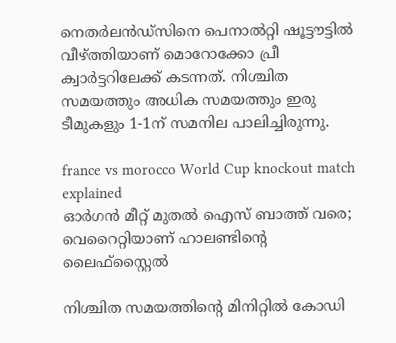നെതര്‍ലന്‍ഡ്‌സിനെ പെനാല്‍റ്റി ഷൂട്ടൗട്ടിൽ വീഴ്ത്തിയാണ് മൊറോക്കോ പ്രീ ക്വാര്‍ട്ടറിലേക്ക് കടന്നത്. നിശ്ചിത സമയത്തും അധിക സമയത്തും ഇരു ടീമുകളും 1-1ന് സമനില പാലിച്ചിരുന്നു.

france vs morocco World Cup knockout match explained
ഓർഗൻ മീറ്റ് മുതൽ ഐസ് ബാത്ത് വരെ; വെറൈറ്റിയാണ് ഹാലണ്ടിൻ്റെ ലൈഫ്‌സ്റ്റൈൽ

നിശ്ചിത സമയത്തിൻ്റെ മിനിറ്റില്‍ കോഡി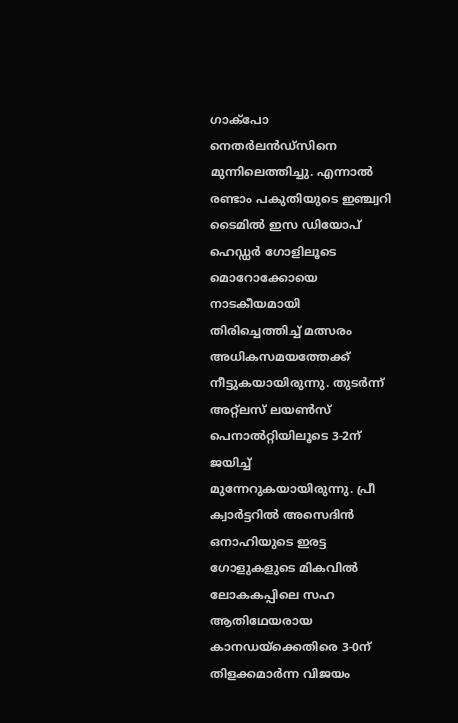ഗാക്‌പോ നെതര്‍ലന്‍ഡ്‌സിനെ മുന്നിലെത്തിച്ചു. എന്നാല്‍ രണ്ടാം പകുതിയുടെ ഇഞ്ച്വറി ടൈമിൽ ഇസ ഡിയോപ് ഹെഡ്ഡര്‍ ഗോളിലൂടെ മൊറോക്കോയെ നാടകീയമായി തിരിച്ചെത്തിച്ച് മത്സരം അധികസമയത്തേക്ക് നീട്ടുകയായിരുന്നു. തുടർന്ന് അറ്റ്ലസ് ലയൺസ് പെനാൽറ്റിയിലൂടെ 3-2ന് ജയിച്ച് മുന്നേറുകയായിരുന്നു. പ്രീ ക്വാർട്ടറിൽ അസെദിൻ ഒനാഹിയുടെ ഇരട്ട ഗോളുകളുടെ മികവിൽ ലോകകപ്പിലെ സഹ ആതിഥേയരായ കാനഡയ്‌ക്കെതിരെ 3-0ന് തിളക്കമാർന്ന വിജയം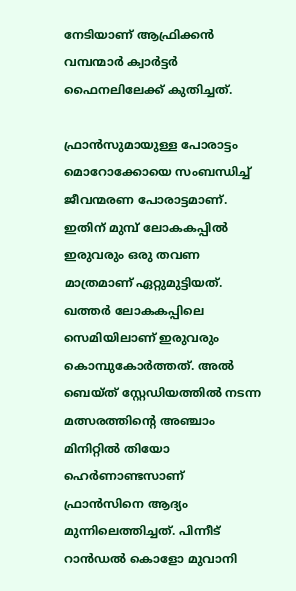നേടിയാണ് ആഫ്രിക്കൻ വമ്പന്മാർ ക്വാർട്ടർ ഫൈനലിലേക്ക് കുതിച്ചത്.

ഫ്രാൻസുമായുള്ള പോരാട്ടം മൊറോക്കോയെ സംബന്ധിച്ച് ജീവന്മരണ പോരാട്ടമാണ്. ഇതിന് മുമ്പ് ലോകകപ്പിൽ ഇരുവരും ഒരു തവണ മാത്രമാണ് ഏറ്റുമുട്ടിയത്. ഖത്തർ ലോകകപ്പിലെ സെമിയിലാണ് ഇരുവരും കൊമ്പുകോർത്തത്. അൽ ബെയ്ത് സ്റ്റേഡിയത്തിൽ നടന്ന മത്സരത്തിൻ്റെ അഞ്ചാം മിനിറ്റിൽ തിയോ ഹെർണാണ്ടസാണ് ഫ്രാൻസിനെ ആദ്യം മുന്നിലെത്തിച്ചത്. പിന്നീട് റാൻഡൽ കൊളോ മുവാനി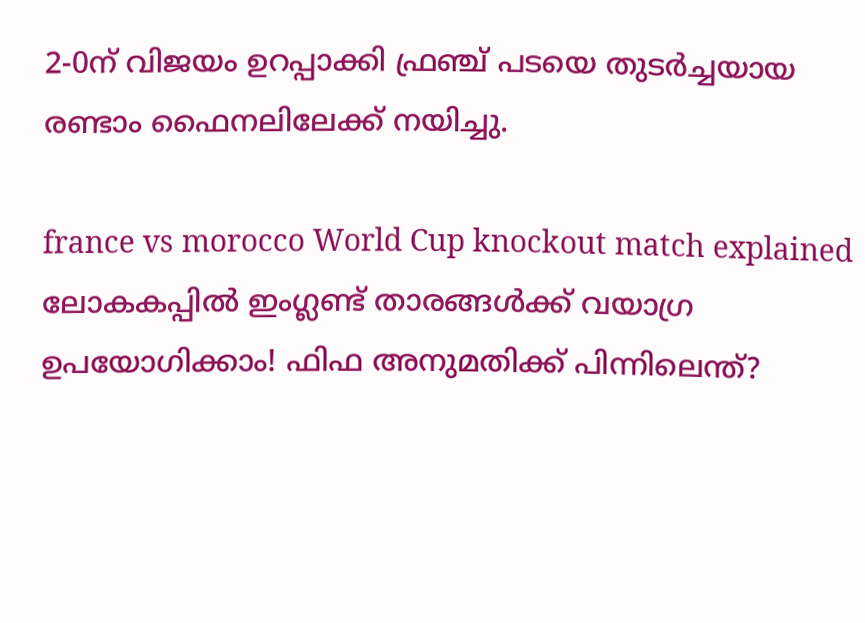2-0ന് വിജയം ഉറപ്പാക്കി ഫ്രഞ്ച് പടയെ തുടർച്ചയായ രണ്ടാം ഫൈനലിലേക്ക് നയിച്ചു.

france vs morocco World Cup knockout match explained
ലോകകപ്പിൽ ഇംഗ്ലണ്ട് താരങ്ങൾക്ക് വയാഗ്ര ഉപയോഗിക്കാം! ഫിഫ അനുമതിക്ക് പിന്നിലെന്ത്?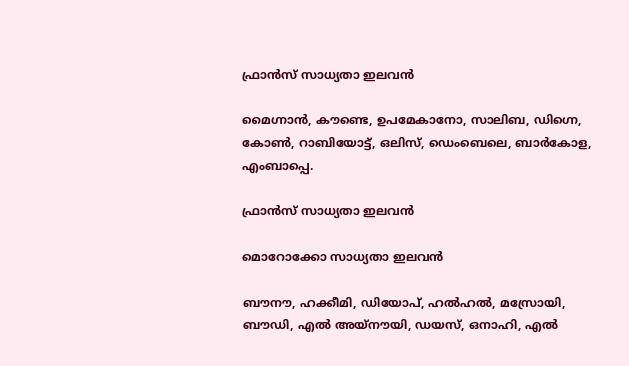ഫ്രാൻസ് സാധ്യതാ ഇലവൻ

മൈഗ്നാൻ, കൗണ്ടെ, ഉപമേകാനോ, സാലിബ, ഡിഗ്നെ, കോൺ, റാബിയോട്ട്, ഒലിസ്, ഡെംബെലെ, ബാർകോള, എംബാപ്പെ.

ഫ്രാൻസ് സാധ്യതാ ഇലവൻ

മൊറോക്കോ സാധ്യതാ ഇലവൻ

ബൗനൗ, ഹക്കീമി, ഡിയോപ്, ഹൽഹൽ, മസ്രോയി, ബൗഡി, എൽ അയ്‌നൗയി, ഡയസ്, ഒനാഹി, എൽ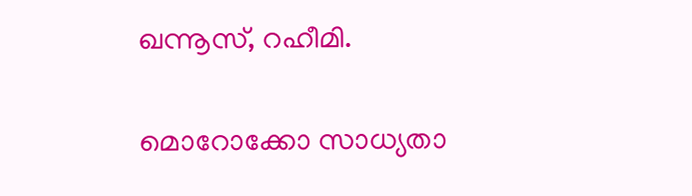ഖന്നൂസ്, റഹീമി.

മൊറോക്കോ സാധ്യതാ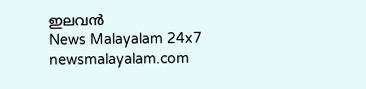ഇലവൻ
News Malayalam 24x7
newsmalayalam.com